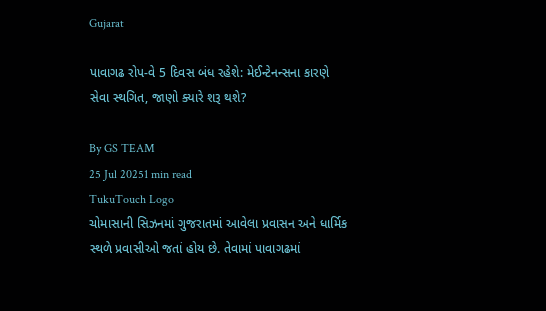Gujarat

પાવાગઢ રોપ-વે 5 દિવસ બંધ રહેશે: મેઈન્ટેનન્સના કારણે સેવા સ્થગિત, જાણો ક્યારે શરૂ થશે?

By GS TEAM
25 Jul 20251 min read
TukuTouch Logo
ચોમાસાની સિઝનમાં ગુજરાતમાં આવેલા પ્રવાસન અને ધાર્મિક સ્થળે પ્રવાસીઓ જતાં હોય છે. તેવામાં પાવાગઢમાં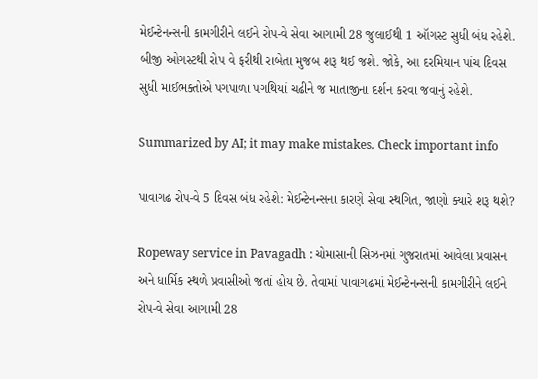મેઈન્ટેનન્સની કામગીરીને લઈને રોપ-વે સેવા આગામી 28 જુલાઈથી 1 ઑગસ્ટ સુધી બંધ રહેશે. બીજી ઓગસ્ટથી રોપ વે ફરીથી રાબેતા મુજબ શરૂ થઈ જશે. જોકે, આ દરમિયાન પાંચ દિવસ સુધી માઈભક્તોએ પગપાળા પગથિયાં ચઢીને જ માતાજીના દર્શન કરવા જવાનું રહેશે.

Summarized by AI; it may make mistakes. Check important info

પાવાગઢ રોપ-વે 5 દિવસ બંધ રહેશે: મેઈન્ટેનન્સના કારણે સેવા સ્થગિત, જાણો ક્યારે શરૂ થશે?

Ropeway service in Pavagadh : ચોમાસાની સિઝનમાં ગુજરાતમાં આવેલા પ્રવાસન અને ધાર્મિક સ્થળે પ્રવાસીઓ જતાં હોય છે. તેવામાં પાવાગઢમાં મેઈન્ટેનન્સની કામગીરીને લઈને રોપ-વે સેવા આગામી 28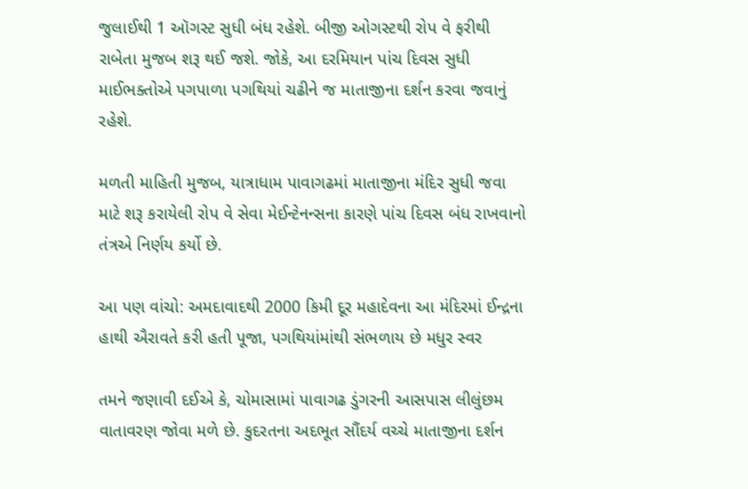જુલાઈથી 1 ઑગસ્ટ સુધી બંધ રહેશે. બીજી ઓગસ્ટથી રોપ વે ફરીથી રાબેતા મુજબ શરૂ થઈ જશે. જોકે, આ દરમિયાન પાંચ દિવસ સુધી માઈભક્તોએ પગપાળા પગથિયાં ચઢીને જ માતાજીના દર્શન કરવા જવાનું રહેશે.

મળતી માહિતી મુજબ, યાત્રાધામ પાવાગઢમાં માતાજીના મંદિર સુધી જવા માટે શરૂ કરાયેલી રોપ વે સેવા મેઈન્ટેનન્સના કારણે પાંચ દિવસ બંધ રાખવાનો તંત્રએ નિર્ણય કર્યો છે.

આ પણ વાંચો: અમદાવાદથી 2000 કિમી દૂર મહાદેવના આ મંદિરમાં ઈન્દ્રના હાથી ઐરાવતે કરી હતી પૂજા, પગથિયાંમાંથી સંભળાય છે મધુર સ્વર

તમને જણાવી દઈએ કે, ચોમાસામાં પાવાગઢ ડુંગરની આસપાસ લીલુંછમ વાતાવરણ જોવા મળે છે. કુદરતના અદભૂત સૌંદર્ય વચ્ચે માતાજીના દર્શન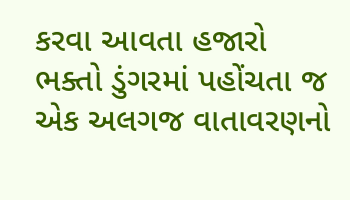કરવા આવતા હજારો ભક્તો ડુંગરમાં પહોંચતા જ એક અલગજ વાતાવરણનો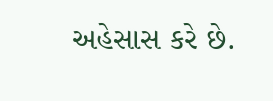અહેસાસ કરે છે.